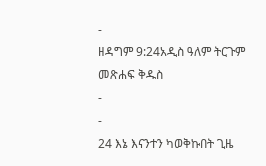-
ዘዳግም 9:24አዲስ ዓለም ትርጉም መጽሐፍ ቅዱስ
-
-
24 እኔ እናንተን ካወቅኩበት ጊዜ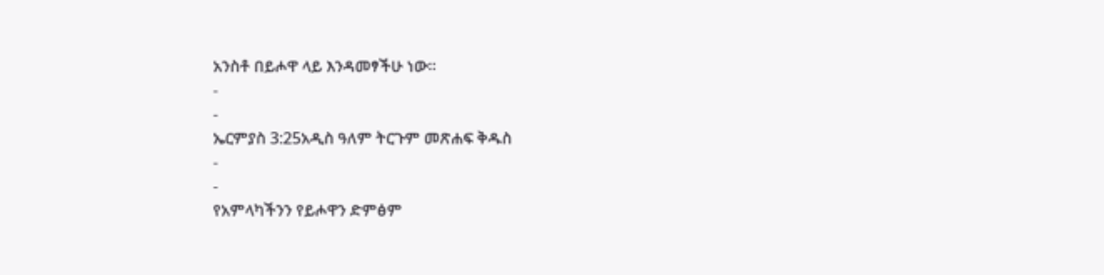አንስቶ በይሖዋ ላይ እንዳመፃችሁ ነው።
-
-
ኤርምያስ 3:25አዲስ ዓለም ትርጉም መጽሐፍ ቅዱስ
-
-
የአምላካችንን የይሖዋን ድምፅም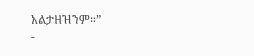አልታዘዝንም።”
-